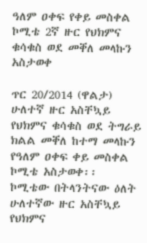ዓለም ዐቀፍ የቀይ መስቀል ኮሚቴ 2ኛ ዙር የህክምና ቁሳቁስ ወደ መቐለ መላኩን አስታወቀ

ጥር 20/2014 (ዋልታ) ሁለተኛ ዙር አስቸኳይ የህክምና ቁሳቁስ ወደ ትግራይ ክልል መቐለ ከተማ መላኩን የዓለም ዐቀፍ ቀይ መስቀል ኮሚቴ አስታወቀ፡፡
ኮሚቴው በትላንትናው ዕለት ሁለተኛው ዙር አስቸኳይ የህክምና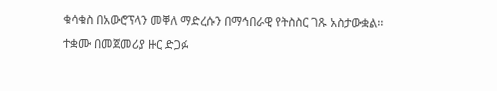ቁሳቁስ በአውሮፕላን መቐለ ማድረሱን በማኅበራዊ የትስስር ገጹ አስታውቋል፡፡
ተቋሙ በመጀመሪያ ዙር ድጋፉ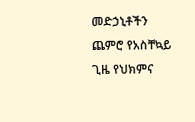መድኃኒቶችን ጨምሮ የአስቸኳይ ጊዜ የህክምና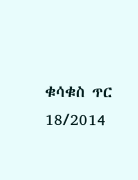ቁሳቁስ ጥር 18/2014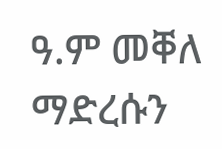ዓ.ም መቐለ ማድረሱን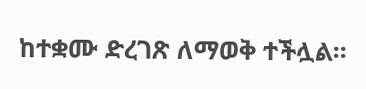ከተቋሙ ድረገጽ ለማወቅ ተችሏል፡፡